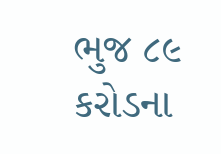ભુજ ૮૯ કરોડના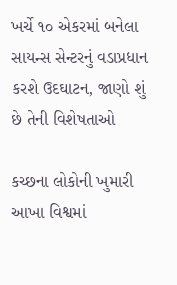ખર્ચે ૧૦ એકરમાં બનેલા સાયન્સ સેન્ટરનું વડાપ્રધાન કરશે ઉદઘાટન, જાણો શું છે તેની વિશેષતાઓ

કચ્છના લોકોની ખુમારી આખા વિશ્વમાં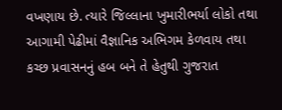વખણાય છે. ત્યારે જિલ્લાના ખુમારીભર્યા લોકો તથા આગામી પેઢીમાં વૈજ્ઞાનિક અભિગમ કેળવાય તથા કચ્છ પ્રવાસનનું હબ બને તે હેતુથી ગુજરાત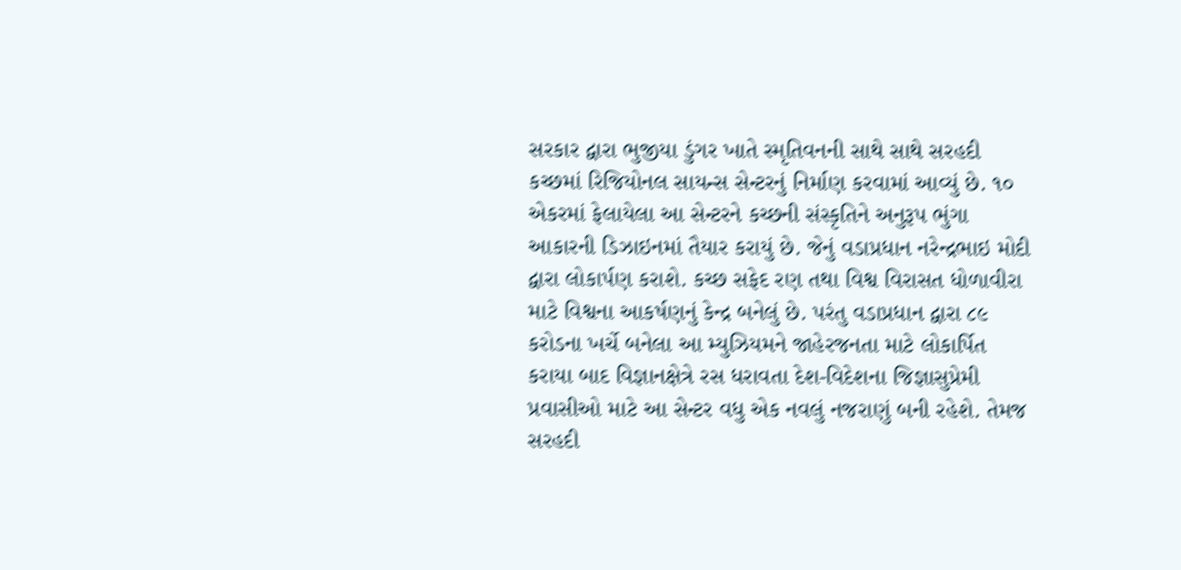સરકાર દ્વારા ભુજીયા ડુંગર ખાતે સ્મૃતિવનની સાથે સાથે સરહદી કચ્છમાં રિજિયોનલ સાયન્સ સેન્ટરનું નિર્માણ કરવામાં આવ્યું છે. ૧૦ એકરમાં ફેલાયેલા આ સેન્ટરને કચ્છની સંસ્કૃતિને અનુરૂપ ભુંગા આકારની ડિઝાઇનમાં તૈયાર કરાયું છે. જેનું વડાપ્રધાન નરેન્દ્રભાઇ મોદી દ્વારા લોકાર્પણ કરાશે. કચ્છ સફેદ રણ તથા વિશ્વ વિરાસત ધોળાવીરા માટે વિશ્વના આકર્ષણનું કેન્દ્ર બનેલું છે. પરંતુ વડાપ્રધાન દ્વારા ૮૯ કરોડના ખર્ચે બનેલા આ મ્યુઝિયમને જાહેરજનતા માટે લોકાર્પિત કરાયા બાદ વિજ્ઞાનક્ષેત્રે રસ ધરાવતા દેશ-વિદેશના જિજ્ઞાસુપ્રેમી પ્રવાસીઓ માટે આ સેન્ટર વધુ એક નવલું નજરાણું બની રહેશે. તેમજ સરહદી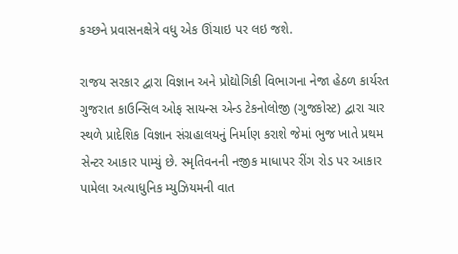કચ્છને પ્રવાસનક્ષેત્રે વધુ એક ઊંચાઇ પર લઇ જશે.

રાજય સરકાર દ્વારા વિજ્ઞાન અને પ્રોદ્યોગિકી વિભાગના નેજા હેઠળ કાર્યરત ગુજરાત કાઉન્સિલ ઓફ સાયન્સ એન્ડ ટેકનોલોજી (ગુજકોસ્ટ) દ્વારા ચાર સ્થળે પ્રાદેશિક વિજ્ઞાન સંગ્રહાલયનું નિર્માણ કરાશે જેમાં ભુજ ખાતે પ્રથમ સેન્ટર આકાર પામ્યું છે. સ્મૃતિવનની નજીક માધાપર રીંગ રોડ પર આકાર પામેલા અત્યાધુનિક મ્યુઝિયમની વાત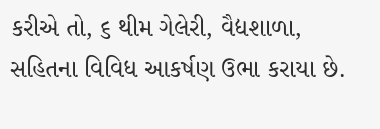કરીએ તો, ૬ થીમ ગેલેરી, વૈદ્યશાળા, સહિતના વિવિધ આકર્ષણ ઉભા કરાયા છે.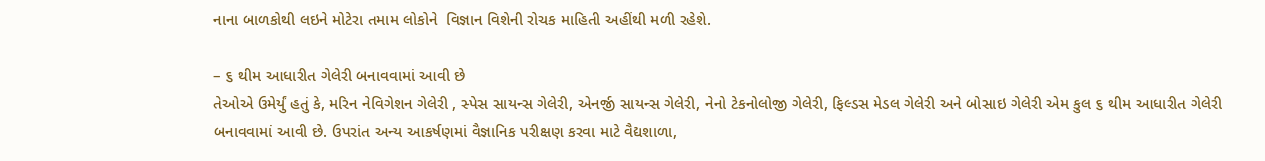નાના બાળકોથી લઇને મોટેરા તમામ લોકોને  વિજ્ઞાન વિશેની રોચક માહિતી અહીંથી મળી રહેશે.

– ૬ થીમ આધારીત ગેલેરી બનાવવામાં આવી છે
તેઓએ ઉમેર્યું હતું કે, મરિન નેવિગેશન ગેલેરી , સ્પેસ સાયન્સ ગેલેરી, એનર્જી સાયન્સ ગેલેરી, નેનો ટેકનોલોજી ગેલેરી, ફિલ્ડસ મેડલ ગેલેરી અને બોસાઇ ગેલેરી એમ કુલ ૬ થીમ આધારીત ગેલેરી બનાવવામાં આવી છે. ઉપરાંત અન્ય આકર્ષણમાં વૈજ્ઞાનિક પરીક્ષણ કરવા માટે વૈદ્યશાળા,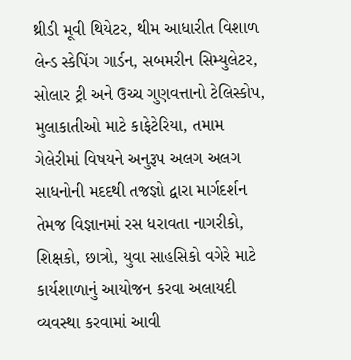થ્રીડી મૂવી થિયેટર, થીમ આધારીત વિશાળ લેન્ડ સ્કેપિંગ ગાર્ડન, સબમરીન સિમ્યુલેટર, સોલાર ટ્રી અને ઉચ્ચ ગુણવત્તાનો ટેલિસ્કોપ, મુલાકાતીઓ માટે કાફેટેરિયા, તમામ ગેલેરીમાં વિષયને અનુરૂપ અલગ અલગ સાધનોની મદદથી તજજ્ઞો દ્વારા માર્ગદર્શન તેમજ વિજ્ઞાનમાં રસ ધરાવતા નાગરીકો, શિક્ષકો, છાત્રો, યુવા સાહસિકો વગેરે માટે કાર્યશાળાનું આયોજન કરવા અલાયદી વ્યવસ્થા કરવામાં આવી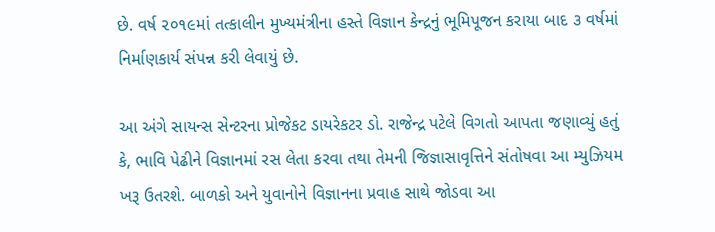છે. વર્ષ ૨૦૧૯માં તત્કાલીન મુખ્યમંત્રીના હસ્તે વિજ્ઞાન કેન્દ્રનું ભૂમિપૂજન કરાયા બાદ ૩ વર્ષમાં નિર્માણકાર્ય સંપન્ન કરી લેવાયું છે.

આ અંગે સાયન્સ સેન્ટરના પ્રોજેકટ ડાયરેકટર ડો. રાજેન્દ્ર પટેલે વિગતો આપતા જણાવ્યું હતું કે, ભાવિ પેઢીને વિજ્ઞાનમાં રસ લેતા કરવા તથા તેમની જિજ્ઞાસાવૃત્તિને સંતોષવા આ મ્યુઝિયમ ખરૂ ઉતરશે. બાળકો અને યુવાનોને વિજ્ઞાનના પ્રવાહ સાથે જોડવા આ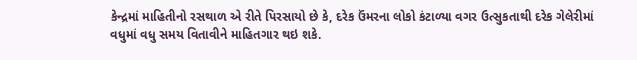કેન્દ્રમાં માહિતીનો રસથાળ એ રીતે પિરસાયો છે કે, દરેક ઉંમરના લોકો કંટાળ્યા વગર ઉત્સુકતાથી દરેક ગેલેરીમાં વધુમાં વધુ સમય વિતાવીને માહિતગાર થઇ શકે.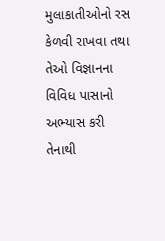મુલાકાતીઓનો રસ કેળવી રાખવા તથા તેઓ વિજ્ઞાનના વિવિધ પાસાનો અભ્યાસ કરી તેનાથી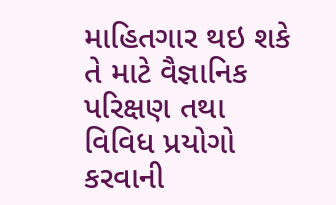માહિતગાર થઇ શકે તે માટે વૈજ્ઞાનિક પરિક્ષણ તથા વિવિધ પ્રયોગો કરવાની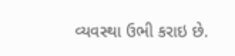વ્યવસ્થા ઉભી કરાઇ છે.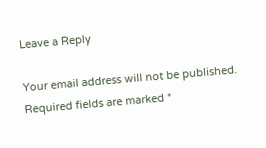Leave a Reply

Your email address will not be published. Required fields are marked *